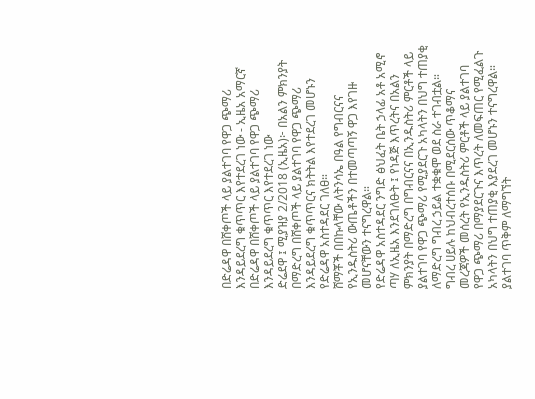በድሬዳዋ በሸቀጦች ላይ ያልተገባ የዋጋ ጭማሪ እንዳይደረግ ቁጥጥር እየተደረገ ነው - ኢዜአ አማርኛ
በድሬዳዋ በሸቀጦች ላይ ያልተገባ የዋጋ ጭማሪ እንዳይደረግ ቁጥጥር እየተደረገ ነው
ድሬደዋ ፤ ሚያዝያ 2/2018 (ኢዜአ)፦ በአልን ምክንያት በማድረግ በሸቀጦች ላይ ያልተገባ የዋጋ ጭማሪ እንዳይደረግ ቁጥጥርና ክትትል እየተደረገ መሆኑን የድሬዳዋ አስተዳደር ገለፀ።
ሸማቾች በበኩላቸው ለትንሳኤ በዓል የግብርናና የኢንዱስትሪ ውጤቶችን በተመጣጣኝ ዋጋ እየገዙ መሆናቸውን ተናግረዋል።
የድሬዳዋ አስተዳደር ንግድ ፅህፈት ቤት ኃላፊ አቶ አሚኖ ጣሃ ለኢዜአ እንደገለፁት ፤ የነዳጅ እጥረትና በአልን ምክንያት በማድረግ በግብርናና በኢንዱስትሪ ምርቶች ላይ ያልተገባ የዋጋ ጭማሪ የሚያደርጉ አካላትን በህግ ተጠያቂ ለማድረግ ግብረ ኃይል ተቋቁሞ ወደ ስራ ተገብቷል።
ግብረ ሀይሉ ከህብረተሰቡ በሚደርሰው ጥቆማና መረጃዎች መሰረት የኢንዱስትሪ ምርቶች ላይ ያልተገባ የዋጋ ጭማሪ በማያደርጉና እጥረት ለመፍጠር የሚፈልጉ አካላትን በህግ ተጠያቂ እያደረገ መሆኑን ተናግረዋል።
ያልተገባ ጥቅም ለማግኘት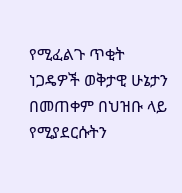የሚፈልጉ ጥቂት ነጋዴዎች ወቅታዊ ሁኔታን በመጠቀም በህዝቡ ላይ የሚያደርሱትን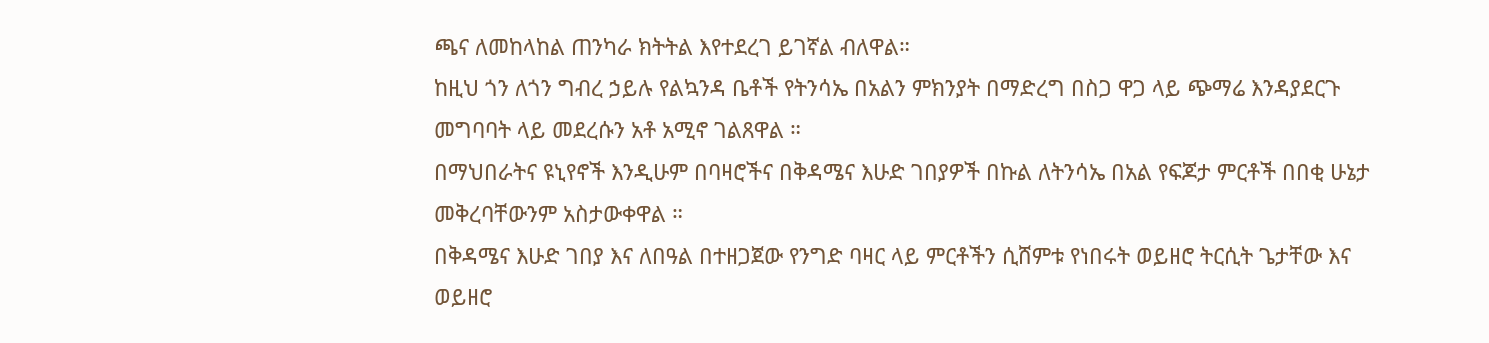ጫና ለመከላከል ጠንካራ ክትትል እየተደረገ ይገኛል ብለዋል።
ከዚህ ጎን ለጎን ግብረ ኃይሉ የልኳንዳ ቤቶች የትንሳኤ በአልን ምክንያት በማድረግ በስጋ ዋጋ ላይ ጭማሬ እንዳያደርጉ መግባባት ላይ መደረሱን አቶ አሚኖ ገልጸዋል ።
በማህበራትና ዩኒየኖች እንዲሁም በባዛሮችና በቅዳሜና እሁድ ገበያዎች በኩል ለትንሳኤ በአል የፍጆታ ምርቶች በበቂ ሁኔታ መቅረባቸውንም አስታውቀዋል ።
በቅዳሜና እሁድ ገበያ እና ለበዓል በተዘጋጀው የንግድ ባዛር ላይ ምርቶችን ሲሸምቱ የነበሩት ወይዘሮ ትርሲት ጌታቸው እና ወይዘሮ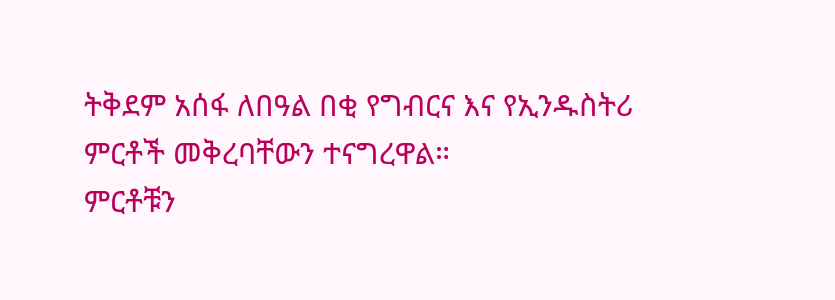ትቅደም አሰፋ ለበዓል በቂ የግብርና እና የኢንዱስትሪ ምርቶች መቅረባቸውን ተናግረዋል።
ምርቶቹን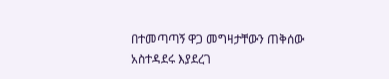በተመጣጣኝ ዋጋ መግዛታቸውን ጠቅሰው አስተዳደሩ እያደረገ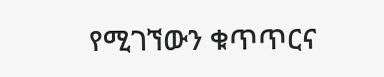የሚገኘውን ቁጥጥርና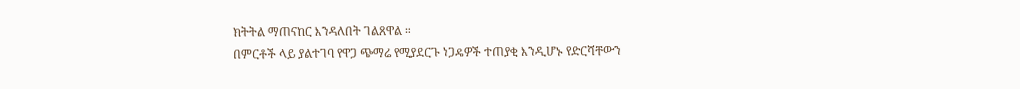ክትትል ማጠናከር እንዳለበት ገልጸዋል ።
በምርቶች ላይ ያልተገባ የዋጋ ጭማሬ የሚያደርጉ ነጋዴዎች ተጠያቂ እንዲሆኑ የድርሻቸውን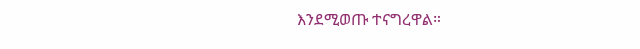እንደሚወጡ ተናግረዋል።